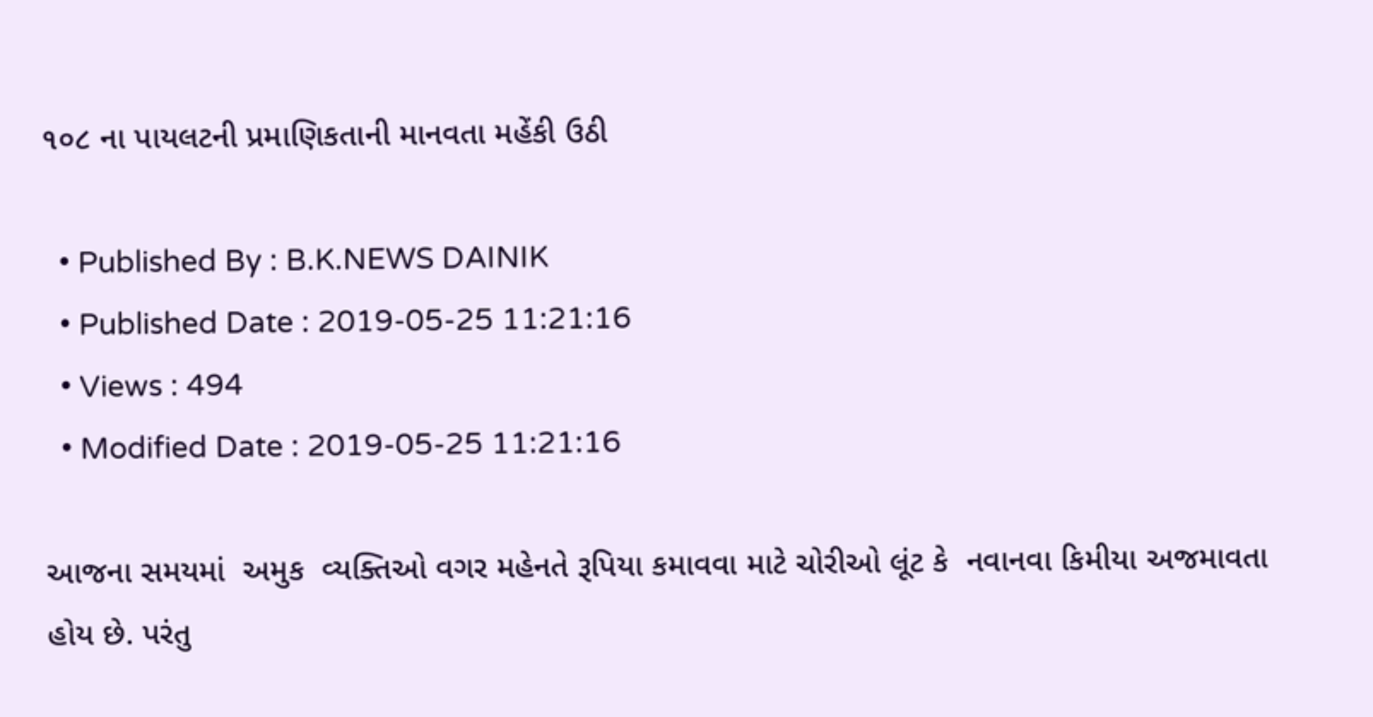૧૦૮ ના પાયલટની પ્રમાણિકતાની માનવતા મહેંકી ઉઠી

  • Published By : B.K.NEWS DAINIK
  • Published Date : 2019-05-25 11:21:16
  • Views : 494
  • Modified Date : 2019-05-25 11:21:16

આજના સમયમાં  અમુક  વ્યક્તિઓ વગર મહેનતે રૂપિયા કમાવવા માટે ચોરીઓ લૂંટ કે  નવાનવા કિમીયા અજમાવતા હોય છે. પરંતુ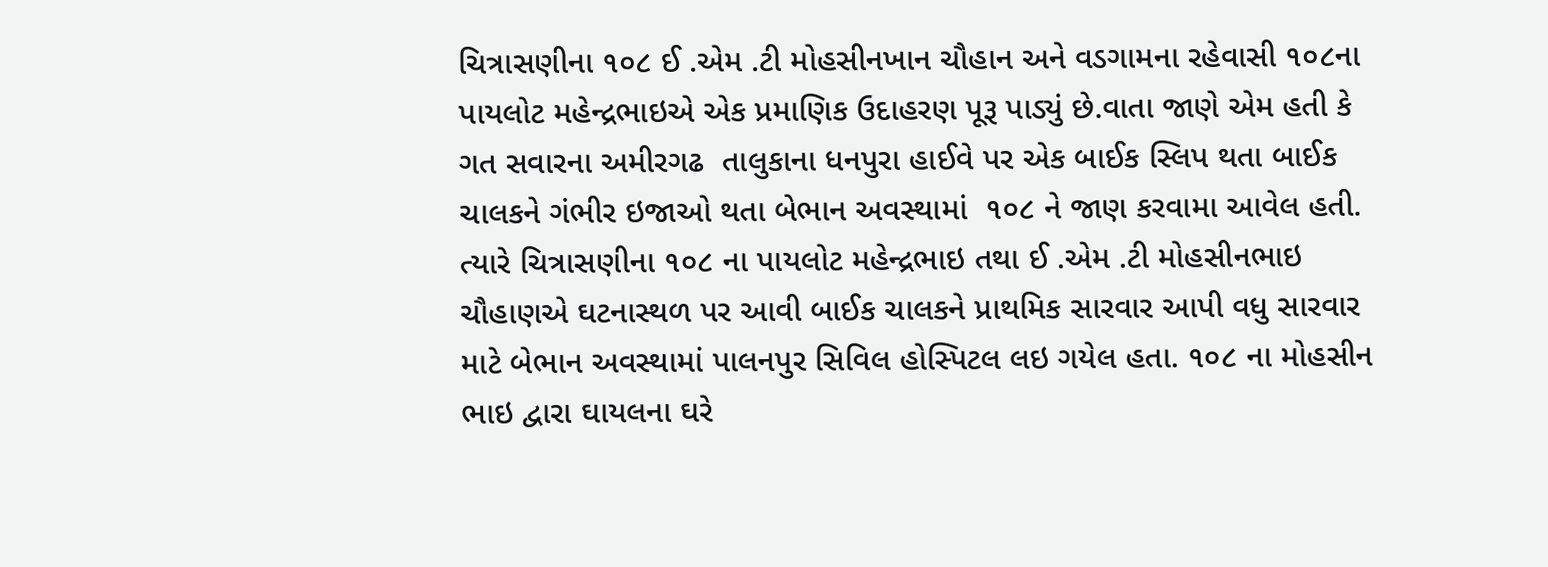ચિત્રાસણીના ૧૦૮ ઈ .એમ .ટી મોહસીનખાન ચૌહાન અને વડગામના રહેવાસી ૧૦૮ના પાયલોટ મહેન્દ્રભાઇએ એક પ્રમાણિક ઉદાહરણ પૂરૂ પાડ્યું છે.વાતા જાણે એમ હતી કે ગત સવારના અમીરગઢ  તાલુકાના ધનપુરા હાઈવે પર એક બાઈક સ્લિપ થતા બાઈક ચાલકને ગંભીર ઇજાઓ થતા બેભાન અવસ્થામાં  ૧૦૮ ને જાણ કરવામા આવેલ હતી. ત્યારે ચિત્રાસણીના ૧૦૮ ના પાયલોટ મહેન્દ્રભાઇ તથા ઈ .એમ .ટી મોહસીનભાઇ ચૌહાણએ ઘટનાસ્થળ પર આવી બાઈક ચાલકને પ્રાથમિક સારવાર આપી વધુ સારવાર માટે બેભાન અવસ્થામાં પાલનપુર સિવિલ હોસ્પિટલ લઇ ગયેલ હતા. ૧૦૮ ના મોહસીન ભાઇ દ્વારા ઘાયલના ઘરે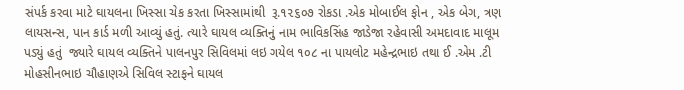સંપર્ક કરવા માટે ઘાયલના ખિસ્સા ચેક કરતા ખિસ્સામાંથી  રૂ.૧૨૬૦૭ રોકડા .એક મોબાઈલ ફોન , એક બેગ, ત્રણ લાયસન્સ, પાન કાર્ડ મળી આવ્યું હતું. ત્યારે ઘાયલ વ્યક્તિનું નામ ભાવિકસિંહ જાડેજા રહેવાસી અમદાવાદ માલૂમ પડ્યું હતું  જ્યારે ઘાયલ વ્યક્તિને પાલનપુર સિવિલમાં લઇ ગયેલ ૧૦૮ ના પાયલોટ મહેન્દ્રભાઇ તથા ઈ .એમ .ટી  મોહસીનભાઇ ચૌહાણએ સિવિલ સ્ટાફને ઘાયલ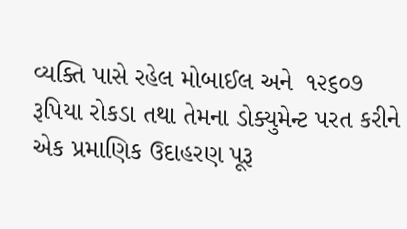વ્યક્તિ પાસે રહેલ મોબાઈલ અને  ૧૨૬૦૭ રૂપિયા રોકડા તથા તેમના ડોક્યુમેન્ટ પરત કરીને એક પ્રમાણિક ઉદાહરણ પૂરૂ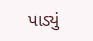પાડ્યું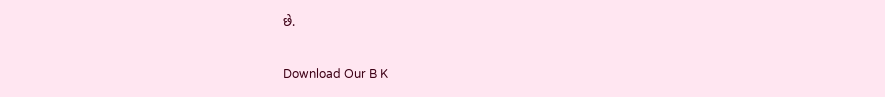છે.


Download Our B K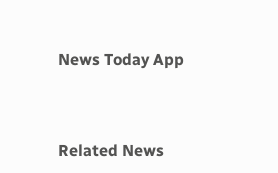News Today App



Related News